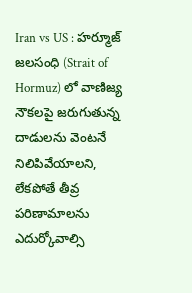Iran vs US : హర్మూజ్ జలసంధి (Strait of Hormuz) లో వాణిజ్య నౌకలపై జరుగుతున్న దాడులను వెంటనే నిలిపివేయాలని, లేకపోతే తీవ్ర పరిణామాలను ఎదుర్కోవాల్సి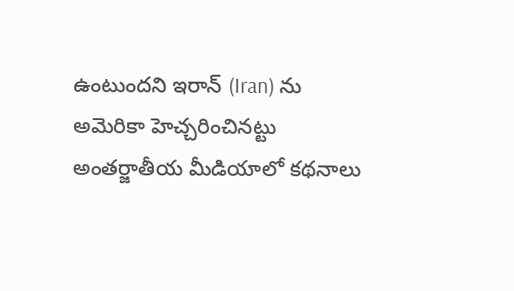ఉంటుందని ఇరాన్ (Iran) ను అమెరికా హెచ్చరించినట్టు అంతర్జాతీయ మీడియాలో కథనాలు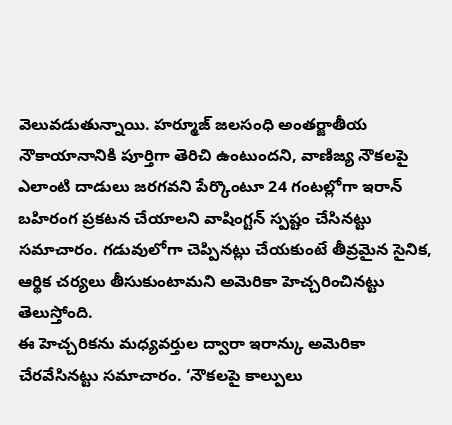వెలువడుతున్నాయి. హర్మూజ్ జలసంధి అంతర్జాతీయ నౌకాయానానికి పూర్తిగా తెరిచి ఉంటుందని, వాణిజ్య నౌకలపై ఎలాంటి దాడులు జరగవని పేర్కొంటూ 24 గంటల్లోగా ఇరాన్ బహిరంగ ప్రకటన చేయాలని వాషింగ్టన్ స్పష్టం చేసినట్టు సమాచారం. గడువులోగా చెప్పినట్లు చేయకుంటే తీవ్రమైన సైనిక, ఆర్థిక చర్యలు తీసుకుంటామని అమెరికా హెచ్చరించినట్టు తెలుస్తోంది.
ఈ హెచ్చరికను మధ్యవర్తుల ద్వారా ఇరాన్కు అమెరికా చేరవేసినట్టు సమాచారం. ‘నౌకలపై కాల్పులు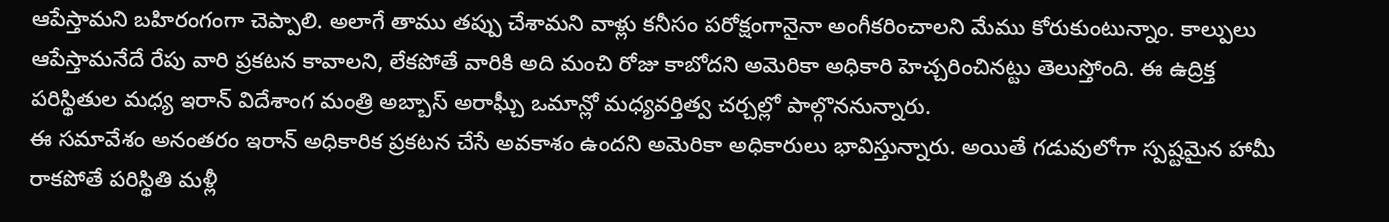ఆపేస్తామని బహిరంగంగా చెప్పాలి. అలాగే తాము తప్పు చేశామని వాళ్లు కనీసం పరోక్షంగానైనా అంగీకరించాలని మేము కోరుకుంటున్నాం. కాల్పులు ఆపేస్తామనేదే రేపు వారి ప్రకటన కావాలని, లేకపోతే వారికి అది మంచి రోజు కాబోదని అమెరికా అధికారి హెచ్చరించినట్టు తెలుస్తోంది. ఈ ఉద్రిక్త పరిస్థితుల మధ్య ఇరాన్ విదేశాంగ మంత్రి అబ్బాస్ అరాఘ్చీ ఒమాన్లో మధ్యవర్తిత్వ చర్చల్లో పాల్గొననున్నారు.
ఈ సమావేశం అనంతరం ఇరాన్ అధికారిక ప్రకటన చేసే అవకాశం ఉందని అమెరికా అధికారులు భావిస్తున్నారు. అయితే గడువులోగా స్పష్టమైన హామీ రాకపోతే పరిస్థితి మళ్లీ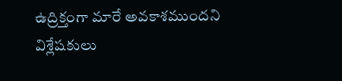ఉద్రిక్తంగా మారే అవకాశముందని విశ్లేషకులు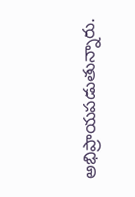అభిప్రాయపడుతున్నారు.